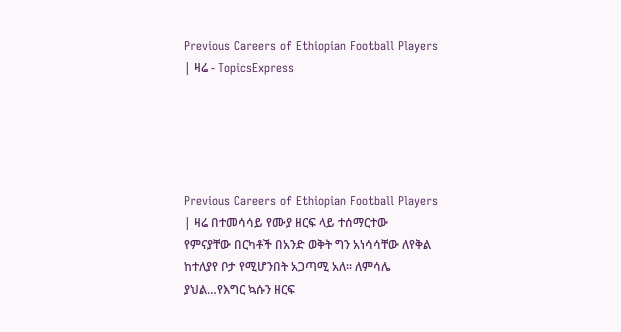Previous Careers of Ethiopian Football Players | ዛሬ - TopicsExpress





Previous Careers of Ethiopian Football Players | ዛሬ በተመሳሳይ የሙያ ዘርፍ ላይ ተሰማርተው የምናያቸው በርካቶች በአንድ ወቅት ግን አነሳሳቸው ለየቅል ከተለያየ ቦታ የሚሆንበት አጋጣሚ አለ፡፡ ለምሳሌ ያህል…የእግር ኳሱን ዘርፍ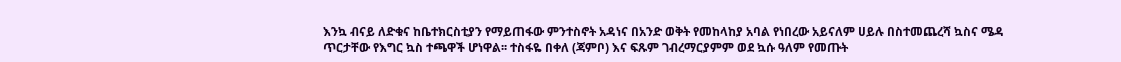እንኳ ብናይ ለድቁና ከቤተክርስቲያን የማይጠፋው ምንተስኖት አዳነና በአንድ ወቅት የመከላከያ አባል የነበረው አይናለም ሀይሉ በስተመጨረሻ ኳስና ሜዳ ጥርታቸው የእግር ኳስ ተጫዋች ሆነዋል፡፡ ተስፋዬ በቀለ (ጃምቦ) እና ፍጹም ገብረማርያምም ወደ ኳሱ ዓለም የመጡት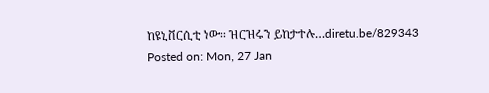ከዩኒቨርሲቲ ነው፡፡ ዝርዝሩን ይከታተሉ…diretu.be/829343
Posted on: Mon, 27 Jan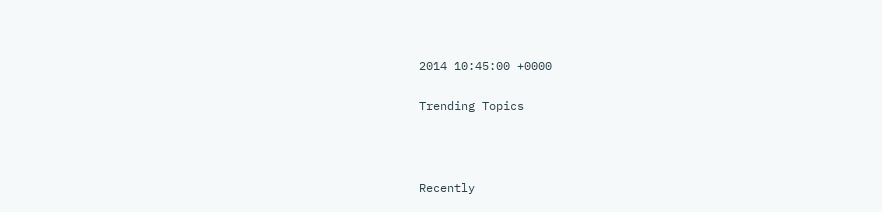2014 10:45:00 +0000

Trending Topics



Recently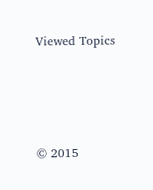Viewed Topics




© 2015